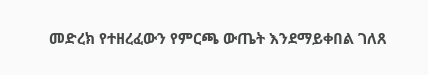መድረክ የተዘረፈውን የምርጫ ውጤት እንደማይቀበል ገለጸ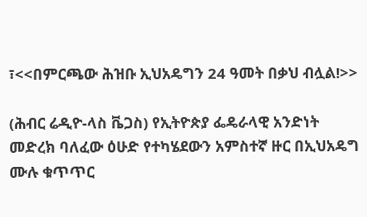፣<<በምርጫው ሕዝቡ ኢህአዴግን 24 ዓመት በቃህ ብሏል!>>

(ሕብር ሬዲዮ-ላስ ቬጋስ) የኢትዮጵያ ፌዴራላዊ አንድነት መድረክ ባለፈው ዕሁድ የተካሄደውን አምስተኛ ዙር በኢህአዴግ ሙሉ ቁጥጥር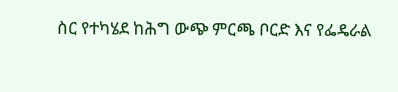ስር የተካሄደ ከሕግ ውጭ ምርጫ ቦርድ እና የፌዴራል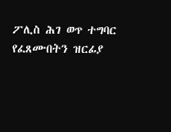ፖሊስ ሕገ ወጥ ተግባር የፈጸሙበትን ዝርፊያ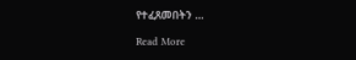የተፈጸመበትን …

Read More